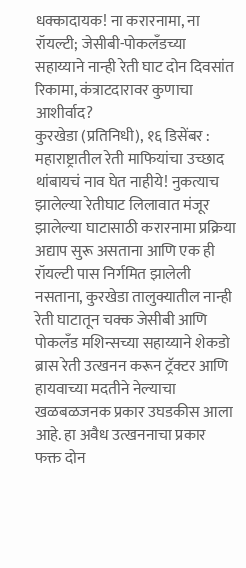धक्कादायक! ना करारनामा, ना रॉयल्टी; जेसीबी-पोकलँडच्या सहाय्याने नान्ही रेती घाट दोन दिवसांत रिकामा, कंत्राटदारावर कुणाचा आशीर्वाद?
कुरखेडा (प्रतिनिधी), १६ डिसेंबर : महाराष्ट्रातील रेती माफियांचा उच्छाद थांबायचं नाव घेत नाहीये! नुकत्याच झालेल्या रेतीघाट लिलावात मंजूर झालेल्या घाटासाठी करारनामा प्रक्रिया अद्याप सुरू असताना आणि एक ही रॉयल्टी पास निर्गमित झालेली नसताना, कुरखेडा तालुक्यातील नान्ही रेती घाटातून चक्क जेसीबी आणि पोकलँड मशिन्सच्या सहाय्याने शेकडो ब्रास रेती उत्खनन करून ट्रॅक्टर आणि हायवाच्या मदतीने नेल्याचा खळबळजनक प्रकार उघडकीस आला आहे. हा अवैध उत्खननाचा प्रकार फक्त दोन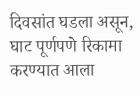दिवसांत घडला असून, घाट पूर्णपणे रिकामा करण्यात आला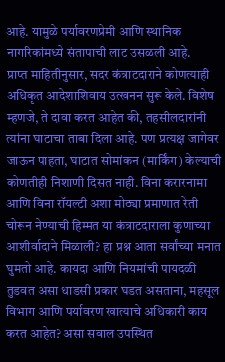आहे. यामुळे पर्यावरणप्रेमी आणि स्थानिक नागरिकांमध्ये संतापाची लाट उसळली आहे.
प्राप्त माहितीनुसार, सदर कंत्राटदाराने कोणत्याही अधिकृत आदेशाशिवाय उत्खनन सुरू केले. विशेष म्हणजे, ते दावा करत आहेत की, तहसीलदारांनी त्यांना घाटाचा ताबा दिला आहे. पण प्रत्यक्ष जागेवर जाऊन पाहता, घाटात सोमांकन (मार्किंग) केल्याची कोणतीही निशाणी दिसत नाही. विना करारनामा आणि विना रॉयल्टी अशा मोठ्या प्रमाणात रेती चोरून नेण्याची हिम्मत या कंत्राटदाराला कुणाच्या आशीर्वादाने मिळाली? हा प्रश्न आता सर्वांच्या मनात घुमतो आहे. कायदा आणि नियमांची पायदळी तुडवत असा धाडसी प्रकार घडत असताना, महसूल विभाग आणि पर्यावरण खात्याचे अधिकारी काय करत आहेत? असा सवाल उपस्थित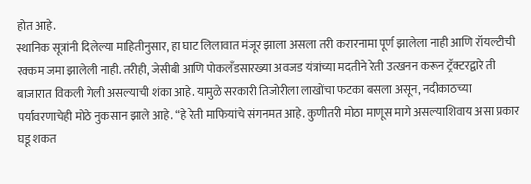होत आहे.
स्थानिक सूत्रांनी दिलेल्या माहितीनुसार, हा घाट लिलावात मंजूर झाला असला तरी करारनामा पूर्ण झालेला नाही आणि रॉयल्टीची रक्कम जमा झालेली नाही. तरीही, जेसीबी आणि पोकलँडसारख्या अवजड यंत्रांच्या मदतीने रेती उत्खनन करून ट्रॅक्टरद्वारे ती बाजारात विकली गेली असल्याची शंका आहे. यामुळे सरकारी तिजोरीला लाखोंचा फटका बसला असून, नदीकाठच्या पर्यावरणाचेही मोठे नुकसान झाले आहे. “हे रेती माफियांचे संगनमत आहे. कुणीतरी मोठा माणूस मागे असल्याशिवाय असा प्रकार घडू शकत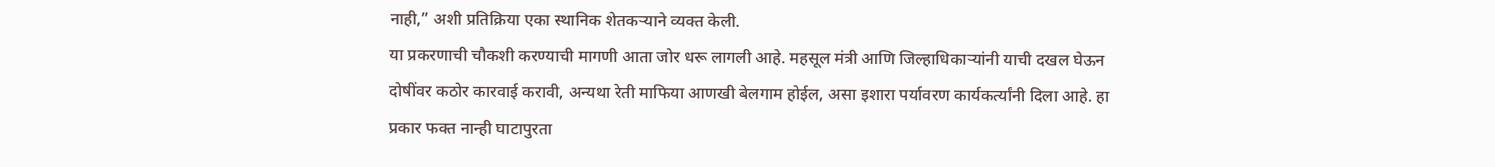नाही,” अशी प्रतिक्रिया एका स्थानिक शेतकऱ्याने व्यक्त केली.
या प्रकरणाची चौकशी करण्याची मागणी आता जोर धरू लागली आहे. महसूल मंत्री आणि जिल्हाधिकाऱ्यांनी याची दखल घेऊन दोषींवर कठोर कारवाई करावी, अन्यथा रेती माफिया आणखी बेलगाम होईल, असा इशारा पर्यावरण कार्यकर्त्यांनी दिला आहे. हा प्रकार फक्त नान्ही घाटापुरता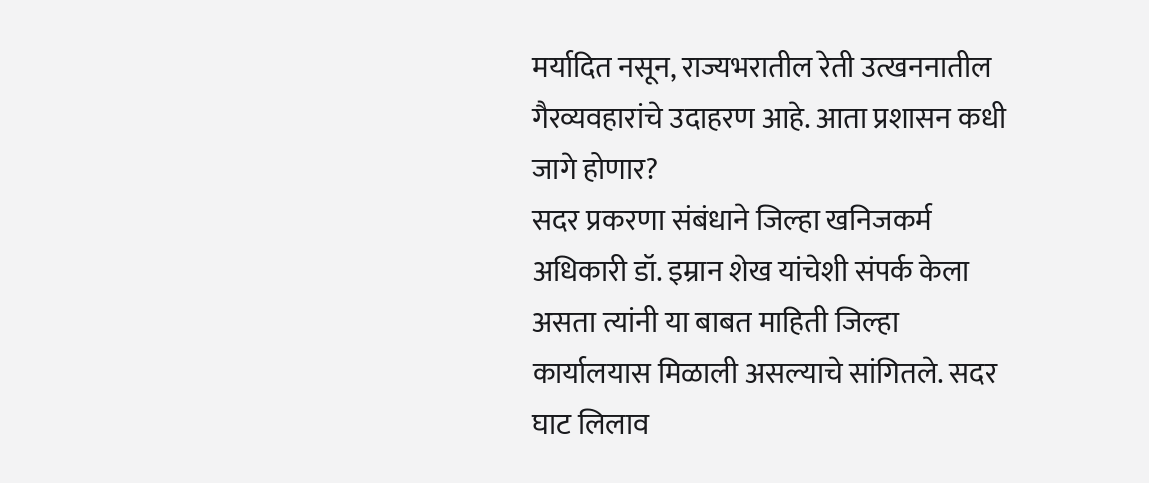मर्यादित नसून, राज्यभरातील रेती उत्खननातील गैरव्यवहारांचे उदाहरण आहे. आता प्रशासन कधी जागे होणार?
सदर प्रकरणा संबंधाने जिल्हा खनिजकर्म अधिकारी डॉ. इम्रान शेख यांचेशी संपर्क केला असता त्यांनी या बाबत माहिती जिल्हा कार्यालयास मिळाली असल्याचे सांगितले. सदर घाट लिलाव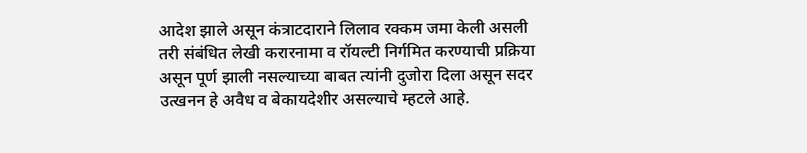आदेश झाले असून कंत्राटदाराने लिलाव रक्कम जमा केली असली तरी संबंधित लेखी करारनामा व रॉयल्टी निर्गमित करण्याची प्रक्रिया असून पूर्ण झाली नसल्याच्या बाबत त्यांनी दुजोरा दिला असून सदर उत्खनन हे अवैध व बेकायदेशीर असल्याचे म्हटले आहे.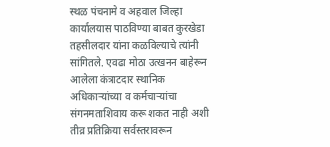स्थळ पंचनामे व अहवाल जिल्हा कार्यालयास पाठविण्या बाबत कुरखेडा तहसीलदार यांना कळविल्याचे त्यांनी सांगितले. एवढा मोठा उत्खनन बाहेरून आलेला कंत्राटदार स्थानिक अधिकाऱ्यांच्या व कर्मचाऱ्यांचा संगनमताशिवाय करू शकत नाही अशी तीव्र प्रतिक्रिया सर्वस्तरावरून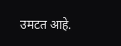उमटत आहे.